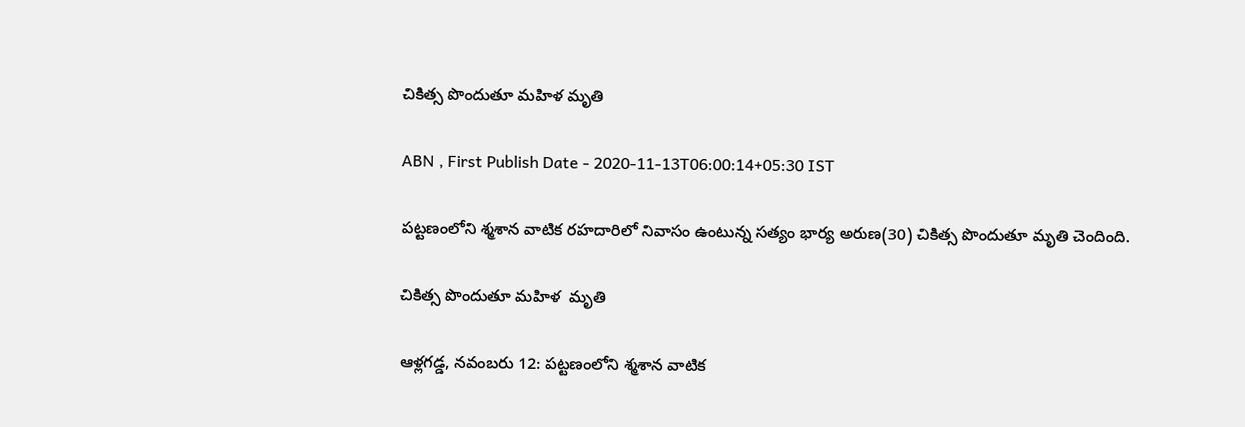చికిత్స పొందుతూ మహిళ మృతి

ABN , First Publish Date - 2020-11-13T06:00:14+05:30 IST

పట్టణంలోని శ్మశాన వాటిక రహదారిలో నివాసం ఉంటున్న సత్యం భార్య అరుణ(30) చికిత్స పొందుతూ మృతి చెందింది.

చికిత్స పొందుతూ మహిళ  మృతి

ఆళ్లగడ్డ, నవంబరు 12: పట్టణంలోని శ్మశాన వాటిక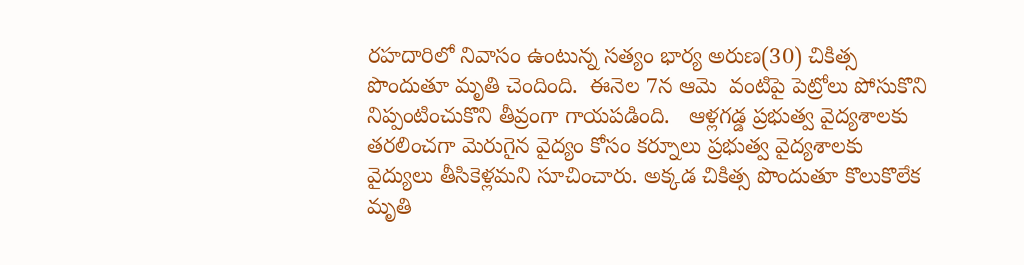రహదారిలో నివాసం ఉంటున్న సత్యం భార్య అరుణ(30) చికిత్స పొందుతూ మృతి చెందింది.  ఈనెల 7న ఆమె  వంటిపై పెట్రోలు పోసుకొని నిప్పంటించుకొని తీవ్రంగా గాయపడింది.   ఆళ్లగడ్డ ప్రభుత్వ వైద్యశాలకు తరలించగా మెరుగైన వైద్యం కోసం కర్నూలు ప్రభుత్వ వైద్యశాలకు వైద్యులు తీసికెళ్లమని సూచించారు. అక్కడ చికిత్స పొందుతూ కొలుకొలేక మృతి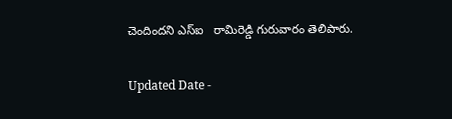చెందిందని ఎస్‌ఐ   రామిరెడ్డి గురువారం తెలిపారు.

Updated Date -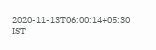2020-11-13T06:00:14+05:30 IST